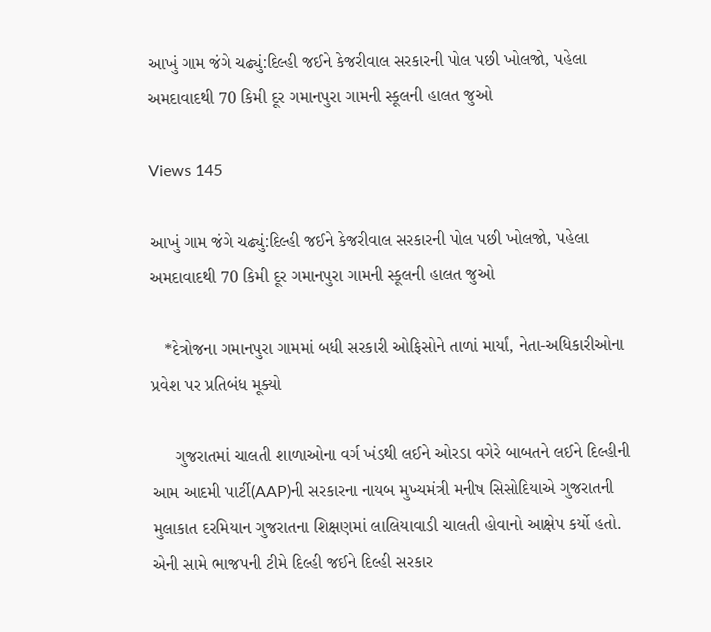આખું ગામ જંગે ચઢ્યું:દિલ્હી જઈને કેજરીવાલ સરકારની પોલ પછી ખોલજો, પહેલા અમદાવાદથી 70 કિમી દૂર ગમાનપુરા ગામની સ્કૂલની હાલત જુઓ

Views 145

આખું ગામ જંગે ચઢ્યું:દિલ્હી જઈને કેજરીવાલ સરકારની પોલ પછી ખોલજો, પહેલા અમદાવાદથી 70 કિમી દૂર ગમાનપુરા ગામની સ્કૂલની હાલત જુઓ

   *દેત્રોજના ગમાનપુરા ગામમાં બધી સરકારી ઓફિસોને તાળાં માર્યાં, નેતા-અધિકારીઓના પ્રવેશ પર પ્રતિબંધ મૂક્યો

     ગુજરાતમાં ચાલતી શાળાઓના વર્ગ ખંડથી લઈને ઓરડા વગેરે બાબતને લઈને દિલ્હીની આમ આદમી પાર્ટી(AAP)ની સરકારના નાયબ મુખ્યમંત્રી મનીષ સિસોદિયાએ ગુજરાતની મુલાકાત દરમિયાન ગુજરાતના શિક્ષણમાં લાલિયાવાડી ચાલતી હોવાનો આક્ષેપ કર્યો હતો. એની સામે ભાજપની ટીમે દિલ્હી જઈને દિલ્હી સરકાર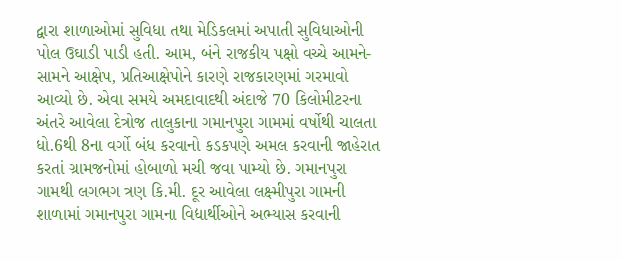દ્વારા શાળાઓમાં સુવિધા તથા મેડિકલમાં અપાતી સુવિધાઓની પોલ ઉઘાડી પાડી હતી. આમ, બંને રાજકીય પક્ષો વચ્ચે આમને-સામને આક્ષેપ, પ્રતિઆક્ષેપોને કારણે રાજકારણમાં ગરમાવો આવ્યો છે. એવા સમયે અમદાવાદથી અંદાજે 70 કિલોમીટરના અંતરે આવેલા દેત્રોજ તાલુકાના ગમાનપુરા ગામમાં વર્ષોથી ચાલતા ધો.6થી 8ના વર્ગો બંધ કરવાનો કડકપણે અમલ કરવાની જાહેરાત કરતાં ગ્રામજનોમાં હોબાળો મચી જવા પામ્યો છે. ગમાનપુરા ગામથી લગભગ ત્રણ કિ.મી. દૂર આવેલા લક્ષ્મીપુરા ગામની શાળામાં ગમાનપુરા ગામના વિદ્યાર્થીઓને અભ્યાસ કરવાની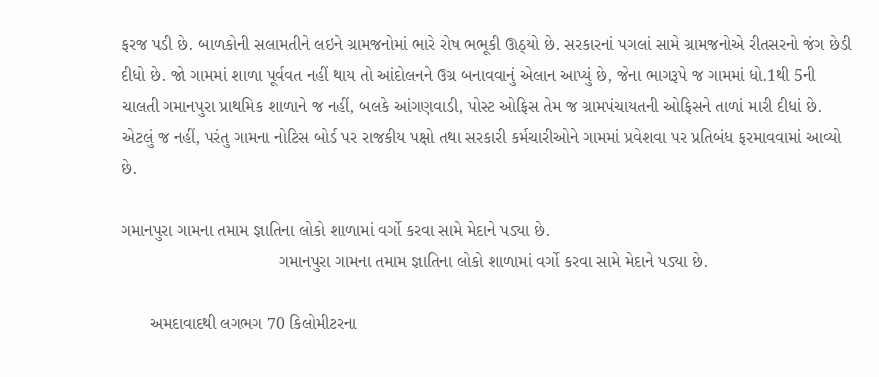ફરજ પડી છે. બાળકોની સલામતીને લઇને ગ્રામજનોમાં ભારે રોષ ભભૂકી ઊઠ્યો છે. સરકારનાં પગલાં સામે ગ્રામજનોએ રીતસરનો જંગ છેડી દીધો છે. જો ગામમાં શાળા પૂર્વવત નહીં થાય તો આંદોલનને ઉગ્ર બનાવવાનું એલાન આપ્યું છે, જેના ભાગરૂપે જ ગામમાં ધો.1થી 5ની ચાલતી ગમાનપુરા પ્રાથમિક શાળાને જ નહીં, બલકે આંગણવાડી, પોસ્ટ ઓફિસ તેમ જ ગ્રામપંચાયતની ઓફિસને તાળાં મારી દીધાં છે. એટલું જ નહીં, પરંતુ ગામના નોટિસ બોર્ડ પર રાજકીય પક્ષો તથા સરકારી કર્મચારીઓને ગામમાં પ્રવેશવા પર પ્રતિબંધ ફરમાવવામાં આવ્યો છે.

ગમાનપુરા ગામના તમામ જ્ઞાતિના લોકો શાળામાં વર્ગો કરવા સામે મેદાને પડ્યા છે.
                                 ગમાનપુરા ગામના તમામ જ્ઞાતિના લોકો શાળામાં વર્ગો કરવા સામે મેદાને પડ્યા છે.

      અમદાવાદથી લગભગ 70 કિલોમીટરના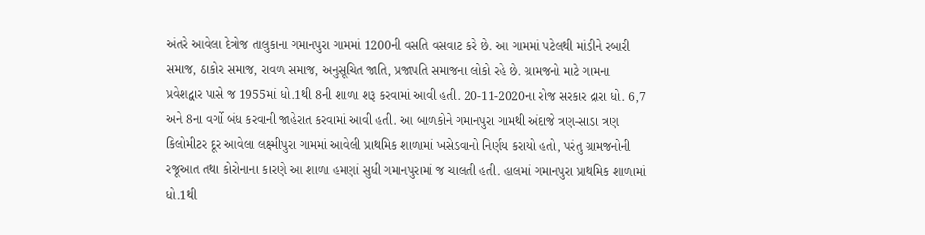અંતરે આવેલા દેત્રોજ તાલુકાના ગમાનપુરા ગામમાં 1200ની વસતિ વસવાટ કરે છે. આ ગામમાં પટેલથી માંડીને રબારી સમાજ, ઠાકોર સમાજ, રાવળ સમાજ, અનુસૂચિત જાતિ, પ્રજાપતિ સમાજના લોકો રહે છે. ગ્રામજનો માટે ગામના પ્રવેશદ્વાર પાસે જ 1955માં ધો.1થી 8ની શાળા શરૂ કરવામાં આવી હતી. 20-11-2020ના રોજ સરકાર દ્રારા ધો. 6,7 અને 8ના વર્ગો બંધ કરવાની જાહેરાત કરવામાં આવી હતી. આ બાળકોને ગમાનપુરા ગામથી અંદાજે ત્રણ-સાડા ત્રણ કિલોમીટર દૂર આવેલા લક્ષ્મીપુરા ગામમાં આવેલી પ્રાથમિક શાળામાં ખસેડવાનો નિર્ણય કરાયો હતો, પરંતુ ગ્રામજનોની રજૂઆત તથા કોરોનાના કારણે આ શાળા હમણાં સુધી ગમાનપુરામાં જ ચાલતી હતી. હાલમાં ગમાનપુરા પ્રાથમિક શાળામાં ધો.1થી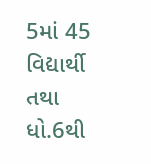5માં 45 વિદ્યાર્થી તથા ધો.6થી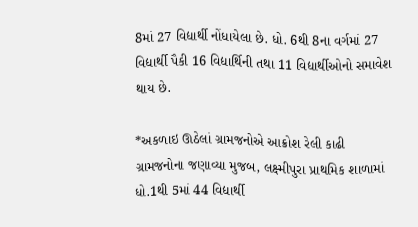8માં 27 વિદ્યાર્થી નોંધાયેલા છે. ધો. 6થી 8ના વર્ગમાં 27 વિદ્યાર્થી પૈકી 16 વિદ્યાર્થિની તથા 11 વિદ્યાર્થીઓનો સમાવેશ થાય છે.

*અકળાઇ ઊઠેલાં ગ્રામજનોએ આક્રોશ રેલી કાઢી
ગ્રામજનોના જણાવ્યા મુજબ, લક્ષ્મીપુરા પ્રાથમિક શાળામાં ધો.1થી 5માં 44 વિદ્યાર્થી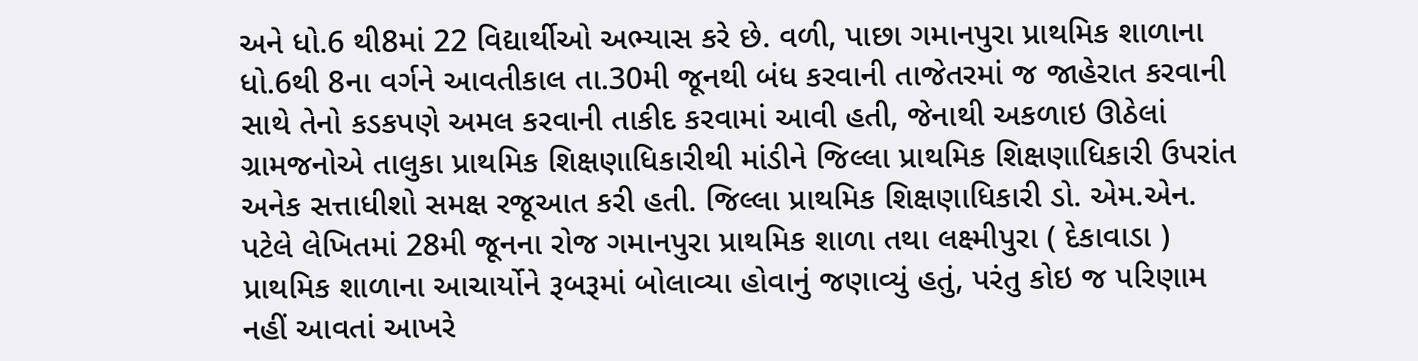અને ધો.6 થી8માં 22 વિદ્યાર્થીઓ અભ્યાસ કરે છે. વળી, પાછા ગમાનપુરા પ્રાથમિક શાળાના ધો.6થી 8ના વર્ગને આવતીકાલ તા.30મી જૂનથી બંધ કરવાની તાજેતરમાં જ જાહેરાત કરવાની સાથે તેનો કડકપણે અમલ કરવાની તાકીદ કરવામાં આવી હતી, જેનાથી અકળાઇ ઊઠેલાં ગ્રામજનોએ તાલુકા પ્રાથમિક શિક્ષણાધિકારીથી માંડીને જિલ્લા પ્રાથમિક શિક્ષણાધિકારી ઉપરાંત અનેક સત્તાધીશો સમક્ષ રજૂઆત કરી હતી. જિલ્લા પ્રાથમિક શિક્ષણાધિકારી ડો. એમ.એન. પટેલે લેખિતમાં 28મી જૂનના રોજ ગમાનપુરા પ્રાથમિક શાળા તથા લક્ષ્મીપુરા ( દેકાવાડા ) પ્રાથમિક શાળાના આચાર્યોને રૂબરૂમાં બોલાવ્યા હોવાનું જણાવ્યું હતું, પરંતુ કોઇ જ પરિણામ નહીં આવતાં આખરે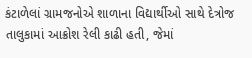કંટાળેલાં ગ્રામજનોએ શાળાના વિદ્યાર્થીઓ સાથે દેત્રોજ તાલુકામાં આક્રોશ રેલી કાઢી હતી, જેમાં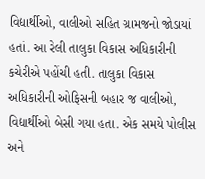વિદ્યાર્થીઓ, વાલીઓ સહિત ગ્રામજનો જોડાયાં હતાં. આ રેલી તાલુકા વિકાસ અધિકારીની કચેરીએ પહોંચી હતી. તાલુકા વિકાસ અધિકારીની ઓફિસની બહાર જ વાલીઓ, વિદ્યાર્થીઓ બેસી ગયા હતા. એક સમયે પોલીસ અને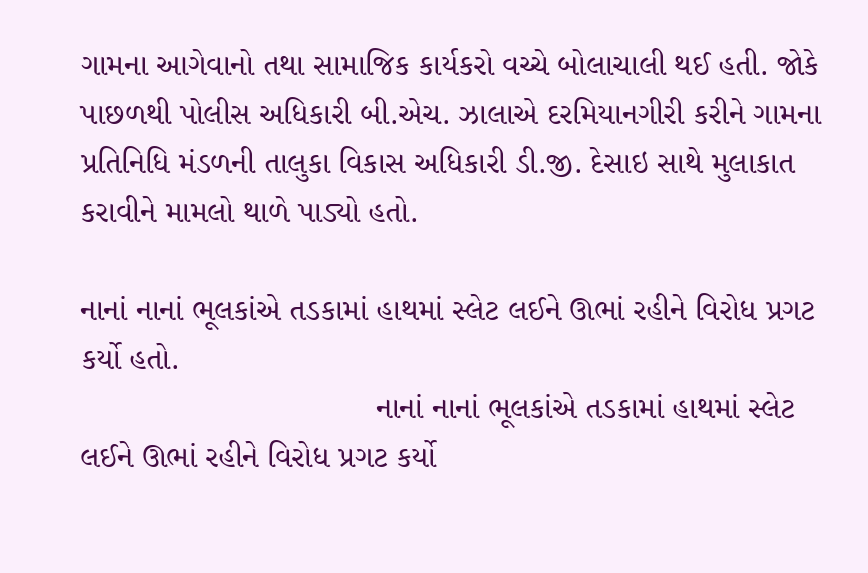ગામના આગેવાનો તથા સામાજિક કાર્યકરો વચ્ચે બોલાચાલી થઈ હતી. જોકે પાછળથી પોલીસ અધિકારી બી.એચ. ઝાલાએ દરમિયાનગીરી કરીને ગામના પ્રતિનિધિ મંડળની તાલુકા વિકાસ અધિકારી ડી.જી. દેસાઇ સાથે મુલાકાત કરાવીને મામલો થાળે પાડ્યો હતો.

નાનાં નાનાં ભૂલકાંએ તડકામાં હાથમાં સ્લેટ લઈને ઊભાં રહીને વિરોધ પ્રગટ કર્યો હતો.
                                 નાનાં નાનાં ભૂલકાંએ તડકામાં હાથમાં સ્લેટ લઈને ઊભાં રહીને વિરોધ પ્રગટ કર્યો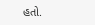હતો.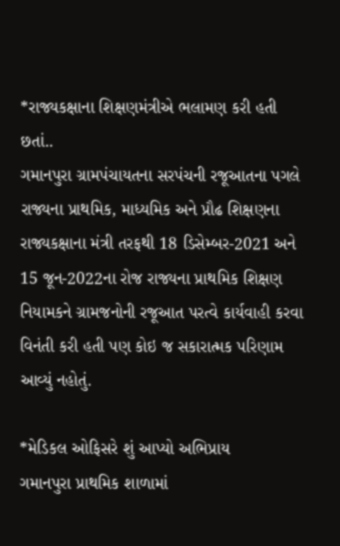*રાજ્યકક્ષાના શિક્ષણમંત્રીએ ભલામણ કરી હતી છતાં..
ગમાનપુરા ગ્રામપંચાયતના સરપંચની રજૂઆતના પગલે રાજ્યના પ્રાથમિક, માધ્યમિક અને પ્રૌઢ શિક્ષણના રાજ્યકક્ષાના મંત્રી તરફથી 18 ડિસેમ્બર-2021 અને 15 જૂન-2022ના રોજ રાજ્યના પ્રાથમિક શિક્ષણ નિયામકને ગ્રામજનોની રજૂઆત પરત્વે કાર્યવાહી કરવા વિનંતી કરી હતી પણ કોઇ જ સકારાત્મક પરિણામ આવ્યું નહોતું.

*મેડિકલ ઓફિસરે શું આપ્યો અભિપ્રાય
ગમાનપુરા પ્રાથમિક શાળામાં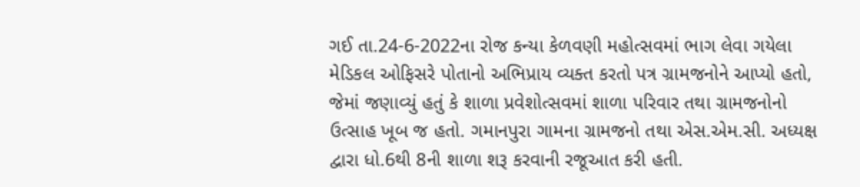ગઈ તા.24-6-2022ના રોજ કન્યા કેળવણી મહોત્સવમાં ભાગ લેવા ગયેલા મેડિકલ ઓફિસરે પોતાનો અભિપ્રાય વ્યક્ત કરતો પત્ર ગ્રામજનોને આપ્યો હતો, જેમાં જણાવ્યું હતું કે શાળા પ્રવેશોત્સવમાં શાળા પરિવાર તથા ગ્રામજનોનો ઉત્સાહ ખૂબ જ હતો. ગમાનપુરા ગામના ગ્રામજનો તથા એસ.એમ.સી. અધ્યક્ષ દ્વારા ધો.6થી 8ની શાળા શરૂ કરવાની રજૂઆત કરી હતી.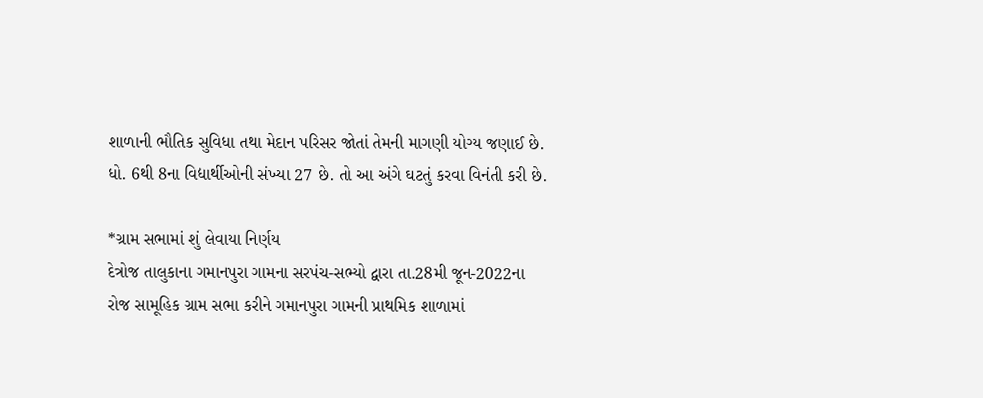શાળાની ભૌતિક સુવિધા તથા મેદાન પરિસર જોતાં તેમની માગણી યોગ્ય જણાઈ છે. ધો. 6થી 8ના વિદ્યાર્થીઓની સંખ્યા 27 છે. તો આ અંગે ઘટતું કરવા વિનંતી કરી છે.

*ગ્રામ સભામાં શું લેવાયા નિર્ણય
દેત્રોજ તાલુકાના ગમાનપુરા ગામના સરપંચ-સભ્યો દ્વારા તા.28મી જૂન-2022ના રોજ સામૂહિક ગ્રામ સભા કરીને ગમાનપુરા ગામની પ્રાથમિક શાળામાં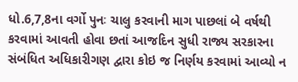ધો.6,7,8ના વર્ગો પુનઃ ચાલુ કરવાની માગ પાછલાં બે વર્ષથી કરવામાં આવતી હોવા છતાં આજદિન સુધી રાજ્ય સરકારના સંબંધિત અધિકારીગણ દ્વારા કોઇ જ નિર્ણય કરવામાં આવ્યો ન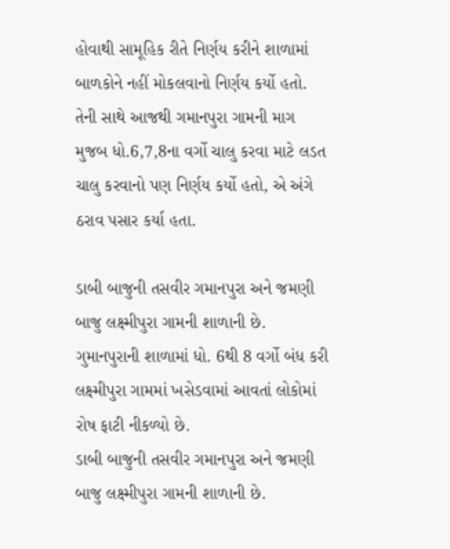હોવાથી સામૂહિક રીતે નિર્ણય કરીને શાળામાં બાળકોને નહીં મોકલવાનો નિર્ણય કર્યો હતો. તેની સાથે આજથી ગમાનપુરા ગામની માગ મુજબ ધો.6,7,8ના વર્ગો ચાલુ કરવા માટે લડત ચાલુ કરવાનો પણ નિર્ણય કર્યો હતો, એ અંગે ઠરાવ પસાર કર્યા હતા.

ડાબી બાજુની તસવીર ગમાનપુરા અને જમણી બાજુ લક્ષ્મીપુરા ગામની શાળાની છે. ગુમાનપુરાની શાળામાં ધો. 6થી 8 વર્ગો બંધ કરી લક્ષ્મીપુરા ગામમાં ખસેડવામાં આવતાં લોકોમાં રોષ ફાટી નીકળ્યો છે.
ડાબી બાજુની તસવીર ગમાનપુરા અને જમણી બાજુ લક્ષ્મીપુરા ગામની શાળાની છે.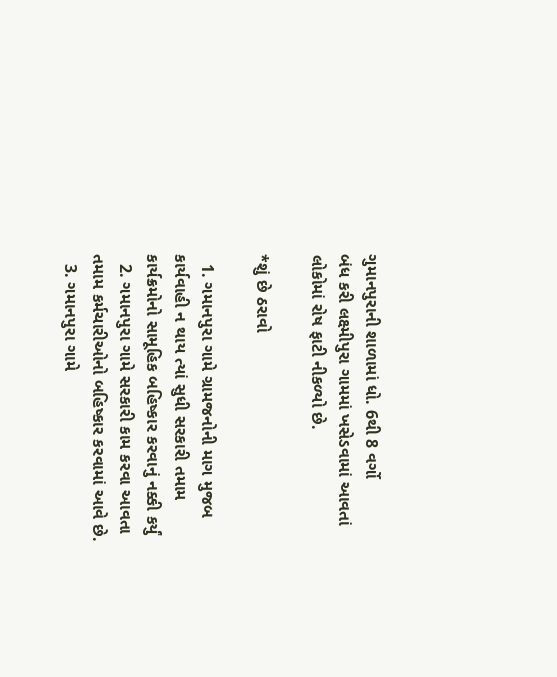ગુમાનપુરાની શાળામાં ધો. 6થી 8 વર્ગો                                                              બંધ કરી લક્ષ્મીપુરા ગામમાં ખસેડવામાં આવતાં લોકોમાં રોષ ફાટી નીકળ્યો છે.

*શું છે ઠરાવો

  1. ગમાનપુરા ગામે ગ્રામજનોની માગ મુજબ કાર્યવાહી ન થાય ત્યાં સુધી સરકારી તમામ કાર્યક્રમોનો સામૂહિક બહિષ્કાર કરવાનું નક્કી કર્યું
  2. ગમાનપુરા ગામે સરકારી કામ કરવા આવતા તમામ કર્મચારીઓનો બહિષ્કાર કરવામાં આવે છે.
  3. ગમાનપુરા ગામે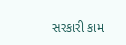સરકારી કામ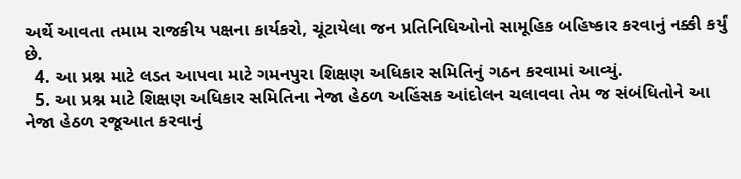અર્થે આવતા તમામ રાજકીય પક્ષના કાર્યકરો, ચૂંટાયેલા જન પ્રતિનિધિઓનો સામૂહિક બહિષ્કાર કરવાનું નક્કી કર્યું છે.
  4. આ પ્રશ્ન માટે લડત આપવા માટે ગમનપુરા શિક્ષણ અધિકાર સમિતિનું ગઠન કરવામાં આવ્યું.
  5. આ પ્રશ્ન માટે શિક્ષણ અધિકાર સમિતિના નેજા હેઠળ અહિંસક આંદોલન ચલાવવા તેમ જ સંબંધિતોને આ નેજા હેઠળ રજૂઆત કરવાનું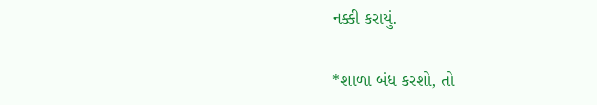નક્કી કરાયું.

*શાળા બંધ કરશો, તો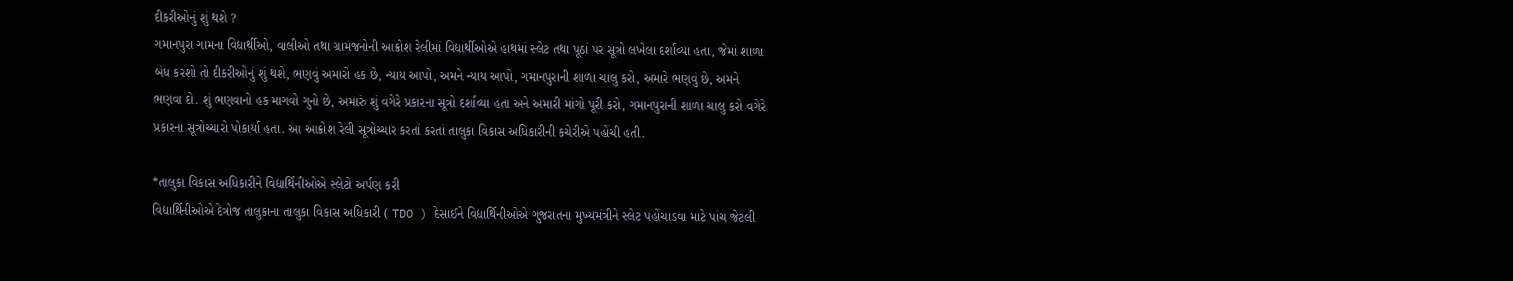દીકરીઓનું શું થશે ?
ગમાનપુરા ગામના વિદ્યાર્થીઓ, વાલીઓ તથા ગ્રામજનોની આક્રોશ રેલીમાં વિદ્યાર્થીઓએ હાથમાં સ્લેટ તથા પૂઠાં પર સૂત્રો લખેલા દર્શાવ્યા હતા, જેમાં શાળા બંધ કરશો તો દીકરીઓનું શું થશે, ભણવું અમારો હક છે, ન્યાય આપો, અમને ન્યાય આપો, ગમાનપુરાની શાળા ચાલુ કરો, અમારે ભણવું છે, અમને ભણવા દો. શું ભણવાનો હક માગવો ગુનો છે, અમારું શું વગેરે પ્રકારના સૂત્રો દર્શાવ્યા હતા અને અમારી માંગો પૂરી કરો, ગમાનપુરાની શાળા ચાલુ કરો વગેરે પ્રકારના સૂત્રોચ્ચારો પોકાર્યા હતા. આ આક્રોશ રેલી સૂત્રોચ્ચાર કરતાં કરતાં તાલુકા વિકાસ અધિકારીની કચેરીએ પહોંચી હતી.

*તાલુકા વિકાસ અધિકારીને વિદ્યાર્થિનીઓએ સ્લેટો અર્પણ કરી
વિદ્યાર્થિનીઓએ દેત્રોજ તાલુકાના તાલુકા વિકાસ અધિકારી ( TDO ) દેસાઈને વિદ્યાર્થિનીઓએ ગુજરાતના મુખ્યમંત્રીને સ્લેટ પહોંચાડવા માટે પાંચ જેટલી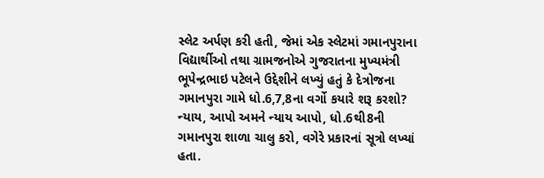સ્લેટ અર્પણ કરી હતી, જેમાં એક સ્લેટમાં ગમાનપુરાના વિદ્યાર્થીઓ તથા ગ્રામજનોએ ગુજરાતના મુખ્યમંત્રી ભૂપેન્દ્રભાઇ પટેલને ઉદ્દેશીને લખ્યું હતું કે દેત્રોજના ગમાનપુરા ગામે ધો.6,7,8ના વર્ગો કયારે શરૂ કરશો? ન્યાય, આપો અમને ન્યાય આપો, ધો.6થી8ની ગમાનપુરા શાળા ચાલુ કરો, વગેરે પ્રકારનાં સૂત્રો લખ્યાં હતા.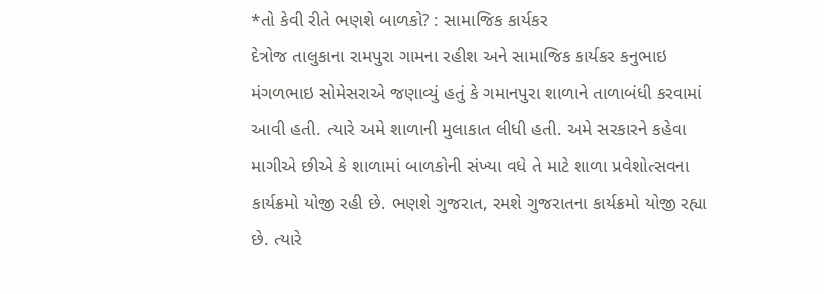*તો કેવી રીતે ભણશે બાળકો? : સામાજિક કાર્યકર
દેત્રોજ તાલુકાના રામપુરા ગામના રહીશ અને સામાજિક કાર્યકર કનુભાઇ મંગળભાઇ સોમેસરાએ જણાવ્યું હતું કે ગમાનપુરા શાળાને તાળાબંધી કરવામાં આવી હતી. ત્યારે અમે શાળાની મુલાકાત લીધી હતી. અમે સરકારને કહેવા માગીએ છીએ કે શાળામાં બાળકોની સંખ્યા વધે તે માટે શાળા પ્રવેશોત્સવના કાર્યક્રમો યોજી રહી છે. ભણશે ગુજરાત, રમશે ગુજરાતના કાર્યક્રમો યોજી રહ્યા છે. ત્યારે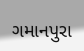ગમાનપુરા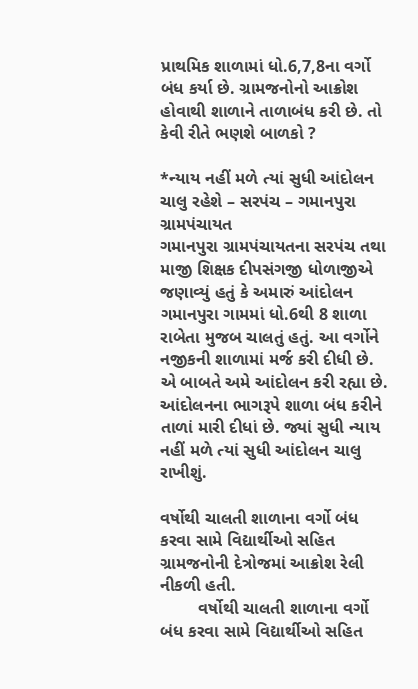પ્રાથમિક શાળામાં ધો.6,7,8ના વર્ગો બંધ કર્યા છે. ગ્રામજનોનો આક્રોશ હોવાથી શાળાને તાળાબંધ કરી છે. તો કેવી રીતે ભણશે બાળકો ?

*ન્યાય નહીં મળે ત્યાં સુધી આંદોલન ચાલુ રહેશે – સરપંચ – ગમાનપુરા ગ્રામપંચાયત
ગમાનપુરા ગ્રામપંચાયતના સરપંચ તથા માજી શિક્ષક દીપસંગજી ધોળાજીએ જણાવ્યું હતું કે અમારું આંદોલન ગમાનપુરા ગામમાં ધો.6થી 8 શાળા રાબેતા મુજબ ચાલતું હતું. આ વર્ગોને નજીકની શાળામાં મર્જ કરી દીધી છે. એ બાબતે અમે આંદોલન કરી રહ્યા છે. આંદોલનના ભાગરૂપે શાળા બંધ કરીને તાળાં મારી દીધાં છે. જ્યાં સુધી ન્યાય નહીં મળે ત્યાં સુધી આંદોલન ચાલુ રાખીશું.

વર્ષોથી ચાલતી શાળાના વર્ગો બંધ કરવા સામે વિદ્યાર્થીઓ સહિત ગ્રામજનોની દેત્રોજમાં આક્રોશ રેલી નીકળી હતી.
        વર્ષોથી ચાલતી શાળાના વર્ગો બંધ કરવા સામે વિદ્યાર્થીઓ સહિત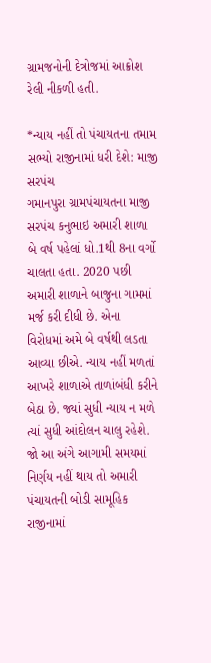ગ્રામજનોની દેત્રોજમાં આક્રોશ રેલી નીકળી હતી.

*ન્યાય નહીં તો પંચાયતના તમામ સભ્યો રાજીનામાં ધરી દેશે: માજી સરપંચ
ગમાનપુરા ગ્રામપંચાયતના માજી સરપંચ કનુભાઇ અમારી શાળા બે વર્ષ પહેલાં ધો.1થી 8ના વર્ગો ચાલતા હતા. 2020 પછી અમારી શાળાને બાજુના ગામમાં મર્જ કરી દીધી છે. એના વિરોધમાં અમે બે વર્ષથી લડતા આવ્યા છીએ. ન્યાય નહીં મળતાં આખરે શાળાએ તાળાંબંધી કરીને બેઠા છે. જ્યાં સુધી ન્યાય ન મળે ત્યાં સુધી આંદોલન ચાલુ રહેશે. જો આ અંગે આગામી સમયમાં નિર્ણય નહીં થાય તો અમારી પંચાયતની બોડી સામૂહિક રાજીનામાં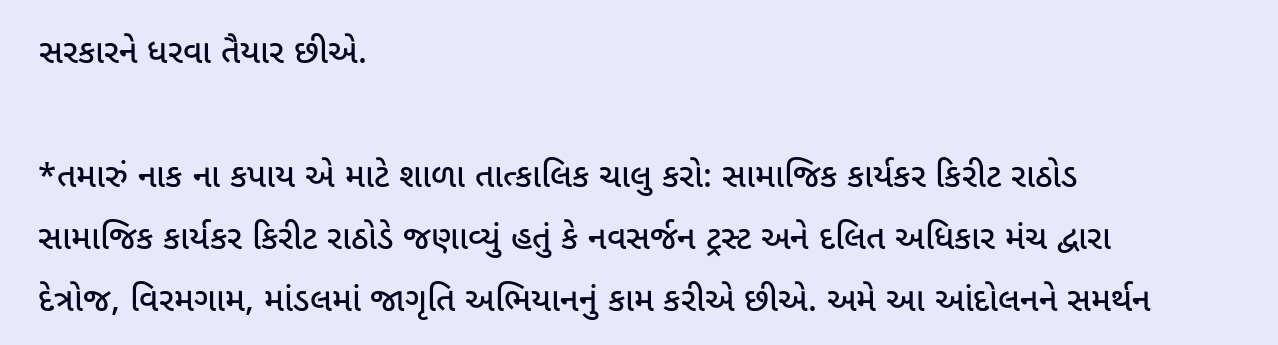સરકારને ધરવા તૈયાર છીએ.

*તમારું નાક ના કપાય એ માટે શાળા તાત્કાલિક ચાલુ કરો: સામાજિક કાર્યકર કિરીટ રાઠોડ                                                                                    સામાજિક કાર્યકર કિરીટ રાઠોડે જણાવ્યું હતું કે નવસર્જન ટ્રસ્ટ અને દલિત અધિકાર મંચ દ્વારા દેત્રોજ, વિરમગામ, માંડલમાં જાગૃતિ અભિયાનનું કામ કરીએ છીએ. અમે આ આંદોલનને સમર્થન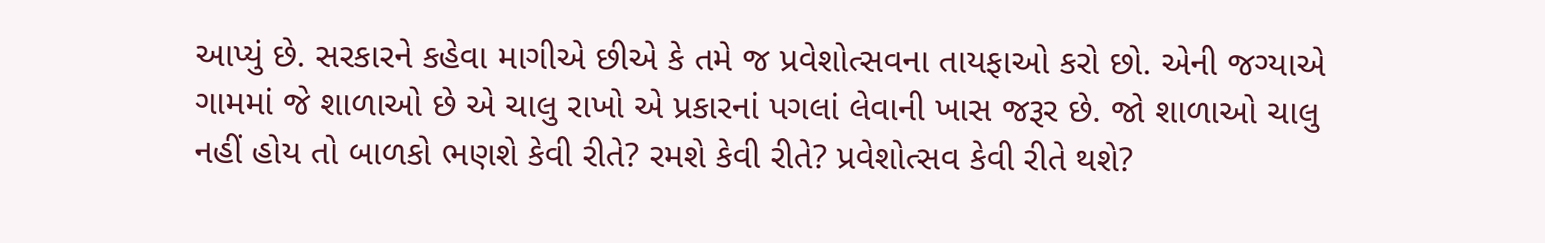આપ્યું છે. સરકારને કહેવા માગીએ છીએ કે તમે જ પ્રવેશોત્સવના તાયફાઓ કરો છો. એની જગ્યાએ ગામમાં જે શાળાઓ છે એ ચાલુ રાખો એ પ્રકારનાં પગલાં લેવાની ખાસ જરૂર છે. જો શાળાઓ ચાલુ નહીં હોય તો બાળકો ભણશે કેવી રીતે? રમશે કેવી રીતે? પ્રવેશોત્સવ કેવી રીતે થશે?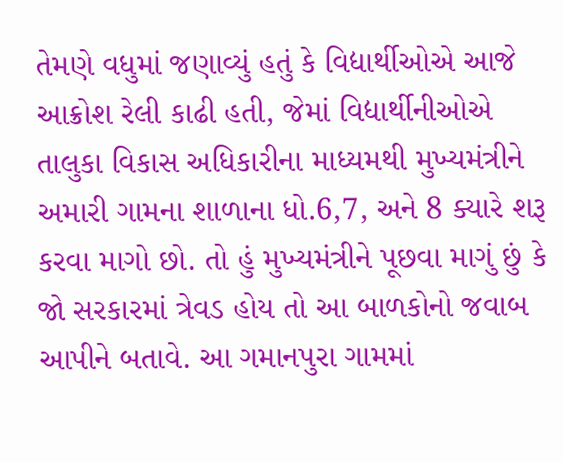તેમણે વધુમાં જણાવ્યું હતું કે વિદ્યાર્થીઓએ આજે આક્રોશ રેલી કાઢી હતી, જેમાં વિદ્યાર્થીનીઓએ તાલુકા વિકાસ અધિકારીના માધ્યમથી મુખ્યમંત્રીને અમારી ગામના શાળાના ધો.6,7, અને 8 ક્યારે શરૂ કરવા માગો છો. તો હું મુખ્યમંત્રીને પૂછવા માગું છું કે જો સરકારમાં ત્રેવડ હોય તો આ બાળકોનો જવાબ આપીને બતાવે. આ ગમાનપુરા ગામમાં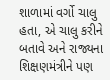શાળામાં વર્ગો ચાલુ હતા, એ ચાલુ કરીને બતાવે અને રાજ્યના શિક્ષણમંત્રીને પણ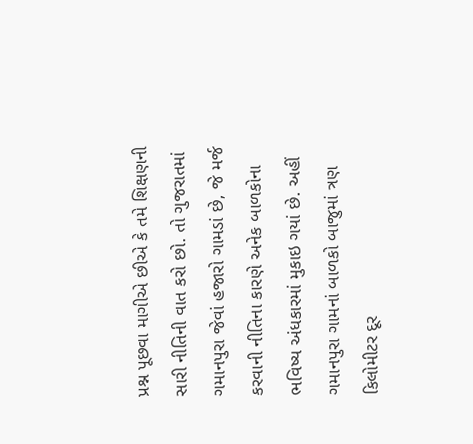પ્રશ્ન પૂછવા માગીએ છીએ કે તમે શિક્ષણની સારી નીતિની વાત કરો છો. તો ગુજરાતમાં ગમાનપુરા જેવાં હજારો ગામડાં છે, જે મર્જ કરવાની નીતિના કારણે અનેક બાળકોના ભવિષ્ય અંધકારમાં મુકાઇ ગયાં છે. અહીં ગમાનપુરા ગામનાં બાળકો બાજુમાં ત્રણ કિલોમીટર દૂર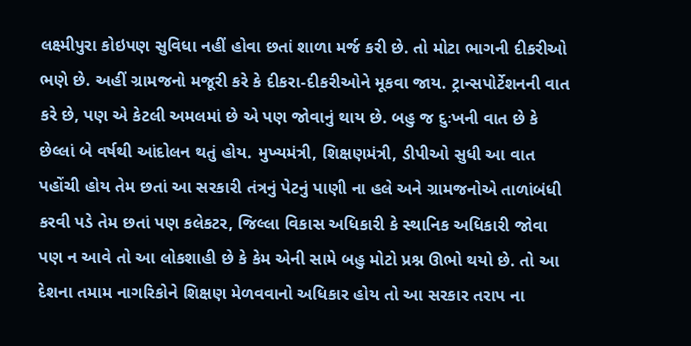લક્ષ્મીપુરા કોઇપણ સુવિધા નહીં હોવા છતાં શાળા મર્જ કરી છે. તો મોટા ભાગની દીકરીઓ ભણે છે. અહીં ગ્રામજનો મજૂરી કરે કે દીકરા-દીકરીઓને મૂકવા જાય. ટ્રાન્સપોર્ટેશનની વાત કરે છે, પણ એ કેટલી અમલમાં છે એ પણ જોવાનું થાય છે. બહુ જ દુઃખની વાત છે કે છેલ્લાં બે વર્ષથી આંદોલન થતું હોય. મુખ્યમંત્રી, શિક્ષણમંત્રી, ડીપીઓ સુધી આ વાત પહોંચી હોય તેમ છતાં આ સરકારી તંત્રનું પેટનું પાણી ના હલે અને ગ્રામજનોએ તાળાંબંધી કરવી પડે તેમ છતાં પણ કલેકટર, જિલ્લા વિકાસ અધિકારી કે સ્થાનિક અધિકારી જોવા પણ ન આવે તો આ લોકશાહી છે કે કેમ એની સામે બહુ મોટો પ્રશ્ન ઊભો થયો છે. તો આ દેશના તમામ નાગરિકોને શિક્ષણ મેળવવાનો અધિકાર હોય તો આ સરકાર તરાપ ના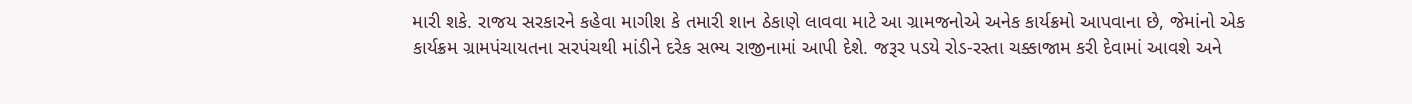મારી શકે. રાજય સરકારને કહેવા માગીશ કે તમારી શાન ઠેકાણે લાવવા માટે આ ગ્રામજનોએ અનેક કાર્યક્રમો આપવાના છે, જેમાંનો એક કાર્યક્રમ ગ્રામપંચાયતના સરપંચથી માંડીને દરેક સભ્ય રાજીનામાં આપી દેશે. જરૂર પડયે રોડ-રસ્તા ચક્કાજામ કરી દેવામાં આવશે અને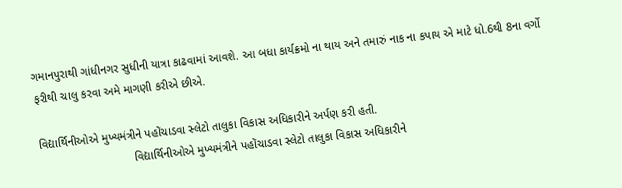ગમાનપુરાથી ગાંધીનગર સુધીની યાત્રા કાઢવામાં આવશે. આ બધા કાર્યક્રમો ના થાય અને તમારું નાક ના કપાય એ માટે ધો.6થી 8ના વર્ગો ફરીથી ચાલુ કરવા અમે માગણી કરીએ છીએ.

વિદ્યાર્થિનીઓએ મુખ્યમંત્રીને પહોંચાડવા સ્લેટો તાલુકા વિકાસ અધિકારીને અર્પણ કરી હતી.
                             વિદ્યાર્થિનીઓએ મુખ્યમંત્રીને પહોંચાડવા સ્લેટો તાલુકા વિકાસ અધિકારીને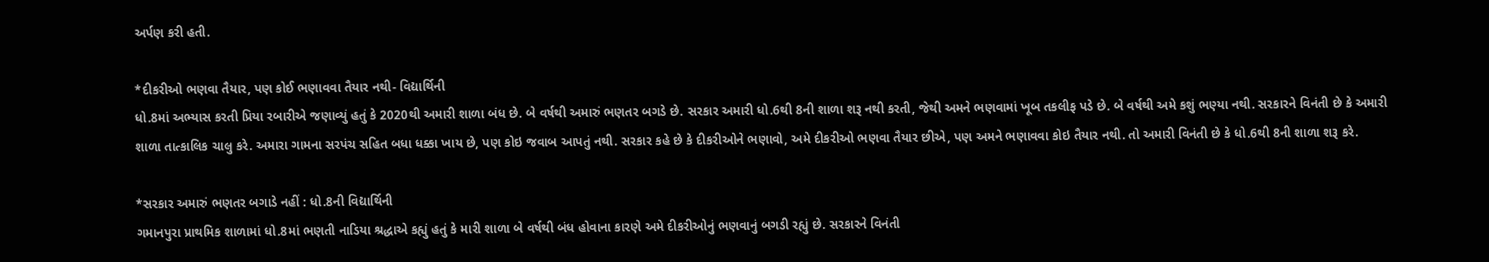અર્પણ કરી હતી.

*દીકરીઓ ભણવા તૈયાર, પણ કોઈ ભણાવવા તૈયાર નથી- વિદ્યાર્થિની
ધો.8માં અભ્યાસ કરતી પ્રિયા રબારીએ જણાવ્યું હતું કે 2020થી અમારી શાળા બંધ છે. બે વર્ષથી અમારું ભણતર બગડે છે. સરકાર અમારી ધો.6થી 8ની શાળા શરૂ નથી કરતી, જેથી અમને ભણવામાં ખૂબ તકલીફ પડે છે. બે વર્ષથી અમે કશું ભણ્યા નથી. સરકારને વિનંતી છે કે અમારી શાળા તાત્કાલિક ચાલુ કરે. અમારા ગામના સરપંચ સહિત બધા ધક્કા ખાય છે, પણ કોઇ જવાબ આપતું નથી. સરકાર કહે છે કે દીકરીઓને ભણાવો, અમે દીકરીઓ ભણવા તૈયાર છીએ, પણ અમને ભણાવવા કોઇ તૈયાર નથી. તો અમારી વિનંતી છે કે ધો.6થી 8ની શાળા શરૂ કરે.

*સરકાર અમારું ભણતર બગાડે નહીં : ધો.8ની વિદ્યાર્થિની
ગમાનપુરા પ્રાથમિક શાળામાં ધો.8માં ભણતી નાડિયા શ્રદ્ધાએ કહ્યું હતું કે મારી શાળા બે વર્ષથી બંધ હોવાના કારણે અમે દીકરીઓનું ભણવાનું બગડી રહ્યું છે. સરકારને વિનંતી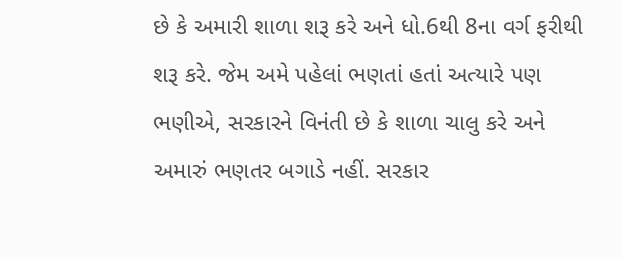છે કે અમારી શાળા શરૂ કરે અને ધો.6થી 8ના વર્ગ ફરીથી શરૂ કરે. જેમ અમે પહેલાં ભણતાં હતાં અત્યારે પણ ભણીએ, સરકારને વિનંતી છે કે શાળા ચાલુ કરે અને અમારું ભણતર બગાડે નહીં. સરકાર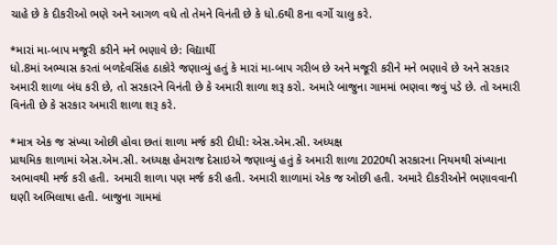ચાહે છે કે દીકરીઓ ભણે અને આગળ વધે તો તેમને વિનંતી છે કે ધો.6થી 8ના વર્ગો ચાલુ કરે.

*મારાં મા-બાપ મજૂરી કરીને મને ભણાવે છે: વિદ્યાર્થી
ધો.8માં અભ્યાસ કરતાં બળદેવસિંહ ઠાકોરે જણાવ્યું હતું કે મારાં મા-બાપ ગરીબ છે અને મજૂરી કરીને મને ભણાવે છે અને સરકાર અમારી શાળા બંધ કરી છે, તો સરકારને વિનંતી છે કે અમારી શાળા શરૂ કરો. અમારે બાજુના ગામમાં ભણવા જવું પડે છે. તો અમારી વિનંતી છે કે સરકાર અમારી શાળા શરૂ કરે.

*માત્ર એક જ સંખ્યા ઓછી હોવા છતાં શાળા મર્જ કરી દીધી: એસ.એમ.સી. અધ્યક્ષ
પ્રાથમિક શાળામાં એસ.એમ.સી. અધ્યક્ષ હેમરાજ દેસાઇએ જણાવ્યું હતું કે અમારી શાળા 2020થી સરકારના નિયમથી સંખ્યાના અભાવથી મર્જ કરી હતી. અમારી શાળા પણ મર્જ કરી હતી. અમારી શાળામાં એક જ ઓછી હતી. અમારે દીકરીઓને ભણાવવાની ઘણી અભિલાષા હતી. બાજુના ગામમાં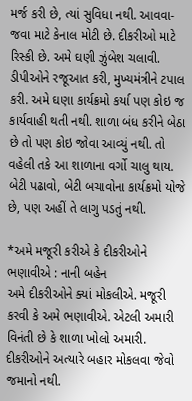મર્જ કરી છે, ત્યાં સુવિધા નથી. આવવા-જવા માટે કેનાલ મોટી છે. દીકરીઓ માટે રિસ્કી છે. અમે ઘણી ઝુંબેશ ચલાવી. ડીપીઓને રજૂઆત કરી, મુખ્યમંત્રીને ટપાલ કરી. અમે ઘણા કાર્યક્રમો કર્યા પણ કોઇ જ કાર્યવાહી થતી નથી. શાળા બંધ કરીને બેઠા છે તો પણ કોઇ જોવા આવ્યું નથી. તો વહેલી તકે આ શાળાના વર્ગો ચાલુ થાય. બેટી પઢાવો, બેટી બચાવોના કાર્યક્રમો યોજે છે, પણ અહીં તે લાગુ પડતું નથી.

*અમે મજૂરી કરીએ કે દીકરીઓને ભણાવીએ : નાની બહેન
અમે દીકરીઓને ક્યાં મોકલીએ. મજૂરી કરવી કે અમે ભણાવીએ. એટલી અમારી વિનંતી છે કે શાળા ખોલો અમારી. દીકરીઓને અત્યારે બહાર મોકલવા જેવો જમાનો નથી.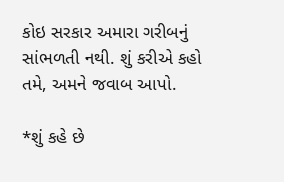કોઇ સરકાર અમારા ગરીબનું સાંભળતી નથી. શું કરીએ કહો તમે, અમને જવાબ આપો.

*શું કહે છે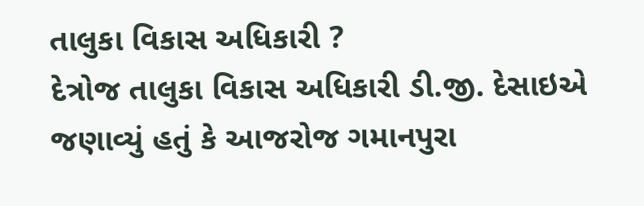તાલુકા વિકાસ અધિકારી ?
દેત્રોજ તાલુકા વિકાસ અધિકારી ડી.જી. દેસાઇએ જણાવ્યું હતું કે આજરોજ ગમાનપુરા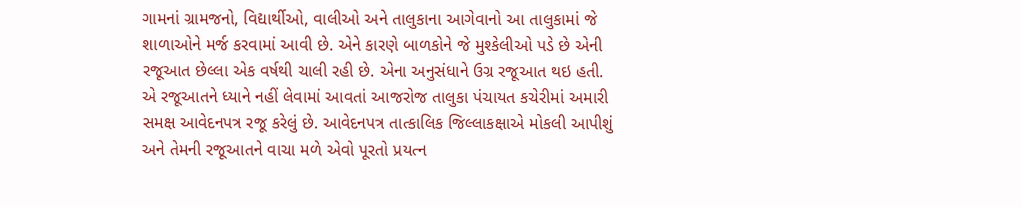ગામનાં ગ્રામજનો, વિદ્યાર્થીઓ, વાલીઓ અને તાલુકાના આગેવાનો આ તાલુકામાં જે શાળાઓને મર્જ કરવામાં આવી છે. એને કારણે બાળકોને જે મુશ્કેલીઓ પડે છે એની રજૂઆત છેલ્લા એક વર્ષથી ચાલી રહી છે. એના અનુસંધાને ઉગ્ર રજૂઆત થઇ હતી. એ રજૂઆતને ધ્યાને નહીં લેવામાં આવતાં આજરોજ તાલુકા પંચાયત કચેરીમાં અમારી સમક્ષ આવેદનપત્ર રજૂ કરેલું છે. આવેદનપત્ર તાત્કાલિક જિલ્લાકક્ષાએ મોકલી આપીશું અને તેમની રજૂઆતને વાચા મળે એવો પૂરતો પ્રયત્ન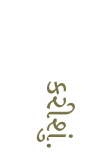કરીશું.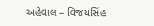અહેવાલ – વિજયસિંહ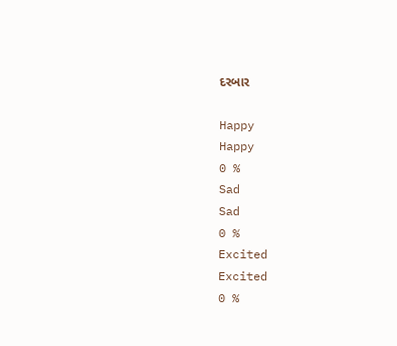દરબાર

Happy
Happy
0 %
Sad
Sad
0 %
Excited
Excited
0 %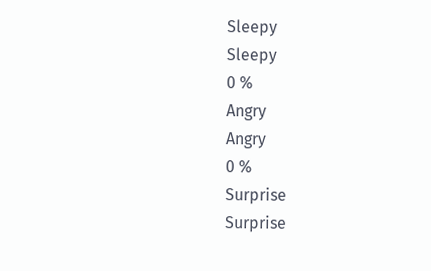Sleepy
Sleepy
0 %
Angry
Angry
0 %
Surprise
Surprise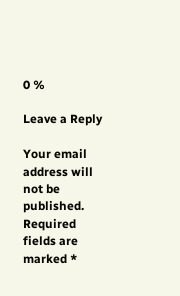0 %

Leave a Reply

Your email address will not be published. Required fields are marked *